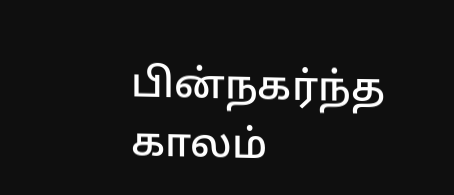பின்நகர்ந்த காலம்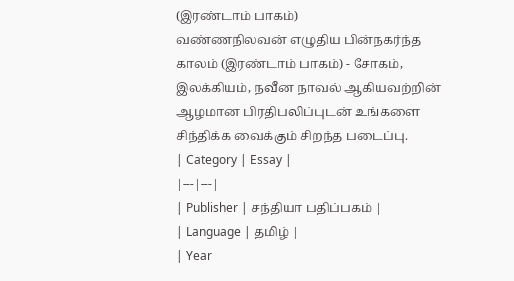(இரண்டாம் பாகம்)
வண்ணநிலவன் எழுதிய பின்நகர்ந்த காலம் (இரண்டாம் பாகம்) - சோகம், இலக்கியம், நவீன நாவல் ஆகியவற்றின் ஆழமான பிரதிபலிப்புடன் உங்களை சிந்திக்க வைக்கும் சிறந்த படைப்பு.
| Category | Essay |
|---|---|
| Publisher | சந்தியா பதிப்பகம் |
| Language | தமிழ் |
| Year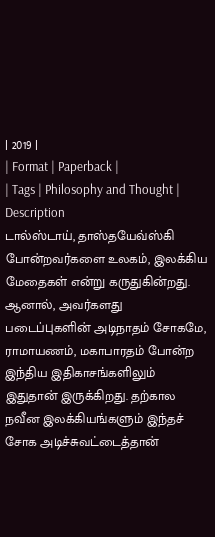| 2019 |
| Format | Paperback |
| Tags | Philosophy and Thought |
Description
டால்ஸ்டாய், தாஸ்தயேவ்ஸ்கி போன்றவர்களை உலகம், இலக்கிய மேதைகள் என்று கருதுகின்றது. ஆனால், அவர்களது படைப்புகளின் அடிநாதம் சோகமே, ராமாயணம், மகாபாரதம் போன்ற இந்திய இதிகாசங்களிலும் இதுதான் இருக்கிறது. தற்கால நவீன இலக்கியங்களும் இந்தச் சோக அடிச்சுவட்டைத்தான்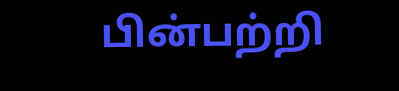பின்பற்றி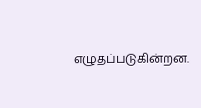எழுதப்படுகின்றன.